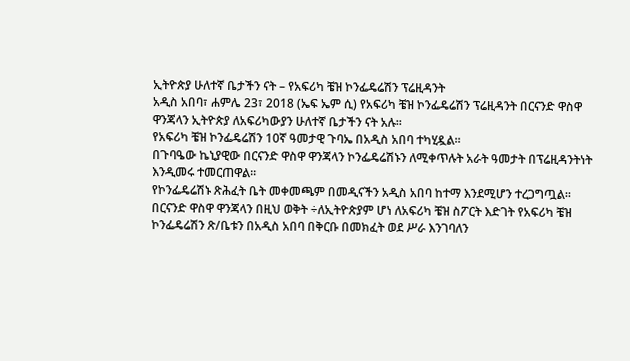ኢትዮጵያ ሁለተኛ ቤታችን ናት – የአፍሪካ ቼዝ ኮንፌዴሬሽን ፕሬዚዳንት
አዲስ አበባ፣ ሐምሌ 23፣ 2018 (ኤፍ ኤም ሲ) የአፍሪካ ቼዝ ኮንፌዴሬሽን ፕሬዚዳንት በርናንድ ዋስዋ ዋንጃላን ኢትዮጵያ ለአፍሪካውያን ሁለተኛ ቤታችን ናት አሉ፡፡
የአፍሪካ ቼዝ ኮንፌዴሬሽን 10ኛ ዓመታዊ ጉባኤ በአዲስ አበባ ተካሂዷል፡፡
በጉባዔው ኬኒያዊው በርናንድ ዋስዋ ዋንጃላን ኮንፌዴሬሽኑን ለሚቀጥሉት አራት ዓመታት በፕሬዚዳንትነት እንዲመሩ ተመርጠዋል፡፡
የኮንፌዴሬሽኑ ጽሕፈት ቤት መቀመጫም በመዲናችን አዲስ አበባ ከተማ እንደሚሆን ተረጋግጧል፡፡
በርናንድ ዋስዋ ዋንጃላን በዚህ ወቅት ÷ለኢትዮጵያም ሆነ ለአፍሪካ ቼዝ ስፖርት እድገት የአፍሪካ ቼዝ ኮንፌዴሬሽን ጽ/ቤቱን በአዲስ አበባ በቅርቡ በመክፈት ወደ ሥራ እንገባለን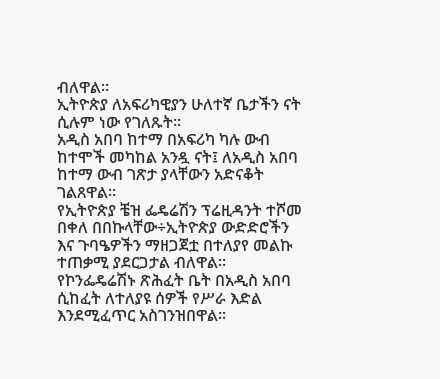ብለዋል።
ኢትዮጵያ ለአፍሪካዊያን ሁለተኛ ቤታችን ናት ሲሉም ነው የገለጹት፡፡
አዲስ አበባ ከተማ በአፍሪካ ካሉ ውብ ከተሞች መካከል አንዷ ናት፤ ለአዲስ አበባ ከተማ ውብ ገጽታ ያላቸውን አድናቆት ገልጸዋል፡፡
የኢትዮጵያ ቼዝ ፌዴሬሽን ፕሬዚዳንት ተሾመ በቀለ በበኩላቸው÷ኢትዮጵያ ውድድሮችን እና ጉባዔዎችን ማዘጋጀቷ በተለያየ መልኩ ተጠቃሚ ያደርጋታል ብለዋል፡፡
የኮንፌዴሬሽኑ ጽሕፈት ቤት በአዲስ አበባ ሲከፈት ለተለያዩ ሰዎች የሥራ እድል እንደሚፈጥር አስገንዝበዋል፡፡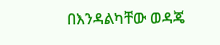በእንዳልካቸው ወዳጄ